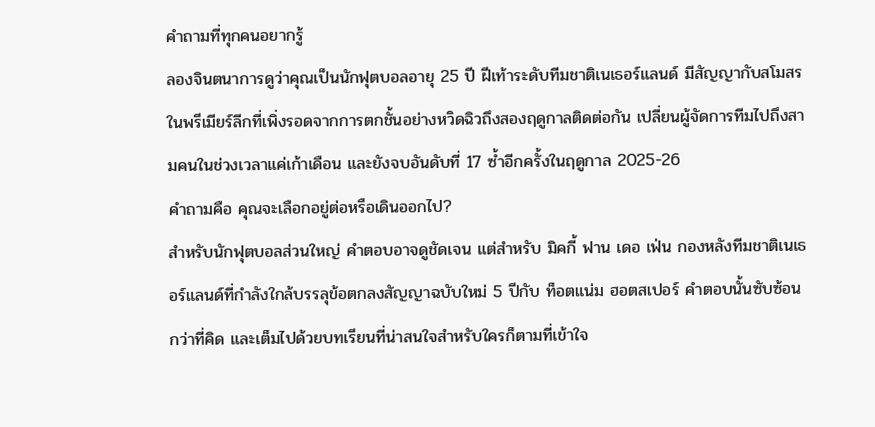คำถามที่ทุกคนอยากรู้
ลองจินตนาการดูว่าคุณเป็นนักฟุตบอลอายุ 25 ปี ฝีเท้าระดับทีมชาติเนเธอร์แลนด์ มีสัญญากับสโมสรในพรีเมียร์ลีกที่เพิ่งรอดจากการตกชั้นอย่างหวิดฉิวถึงสองฤดูกาลติดต่อกัน เปลี่ยนผู้จัดการทีมไปถึงสามคนในช่วงเวลาแค่เก้าเดือน และยังจบอันดับที่ 17 ซ้ำอีกครั้งในฤดูกาล 2025-26
คำถามคือ คุณจะเลือกอยู่ต่อหรือเดินออกไป?
สำหรับนักฟุตบอลส่วนใหญ่ คำตอบอาจดูชัดเจน แต่สำหรับ มิคกี้ ฟาน เดอ เฟ่น กองหลังทีมชาติเนเธอร์แลนด์ที่กำลังใกล้บรรลุข้อตกลงสัญญาฉบับใหม่ 5 ปีกับ ท็อตแน่ม ฮอตสเปอร์ คำตอบนั้นซับซ้อนกว่าที่คิด และเต็มไปด้วยบทเรียนที่น่าสนใจสำหรับใครก็ตามที่เข้าใจ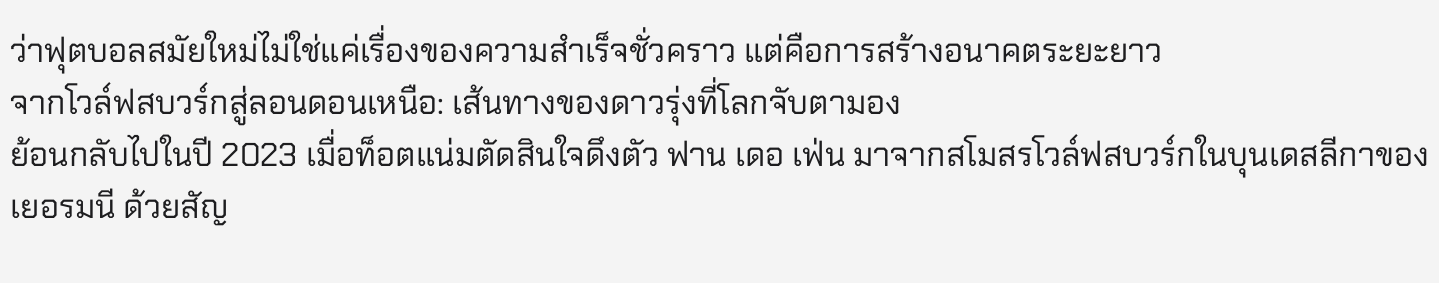ว่าฟุตบอลสมัยใหม่ไม่ใช่แค่เรื่องของความสำเร็จชั่วคราว แต่คือการสร้างอนาคตระยะยาว
จากโวล์ฟสบวร์กสู่ลอนดอนเหนือ: เส้นทางของดาวรุ่งที่โลกจับตามอง
ย้อนกลับไปในปี 2023 เมื่อท็อตแน่มตัดสินใจดึงตัว ฟาน เดอ เฟ่น มาจากสโมสรโวล์ฟสบวร์กในบุนเดสลีกาของเยอรมนี ด้วยสัญ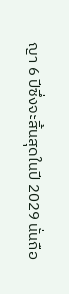ญา 6 ปีซึ่งจะสิ้นสุดในปี 2029 นั่นถือ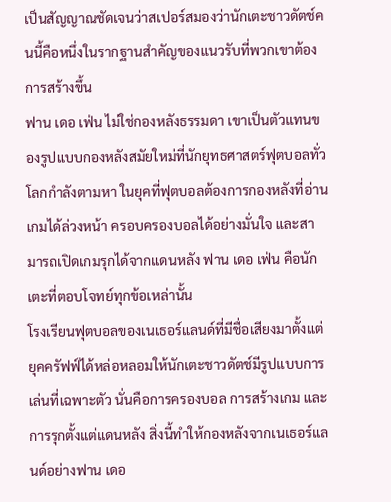เป็นสัญญาณชัดเจนว่าสเปอร์สมองว่านักเตะชาวดัตช์คนนี้คือหนึ่งในรากฐานสำคัญของแนวรับที่พวกเขาต้องการสร้างขึ้น
ฟาน เดอ เฟ่น ไม่ใช่กองหลังธรรมดา เขาเป็นตัวแทนของรูปแบบกองหลังสมัยใหม่ที่นักยุทธศาสตร์ฟุตบอลทั่วโลกกำลังตามหา ในยุคที่ฟุตบอลต้องการกองหลังที่อ่านเกมได้ล่วงหน้า ครอบครองบอลได้อย่างมั่นใจ และสามารถเปิดเกมรุกได้จากแดนหลัง ฟาน เดอ เฟ่น คือนักเตะที่ตอบโจทย์ทุกข้อเหล่านั้น
โรงเรียนฟุตบอลของเนเธอร์แลนด์ที่มีชื่อเสียงมาตั้งแต่ยุคครัฟฟ์ได้หล่อหลอมให้นักเตะชาวดัตช์มีรูปแบบการเล่นที่เฉพาะตัว นั่นคือการครองบอล การสร้างเกม และการรุกตั้งแต่แดนหลัง สิ่งนี้ทำให้กองหลังจากเนเธอร์แลนด์อย่างฟาน เดอ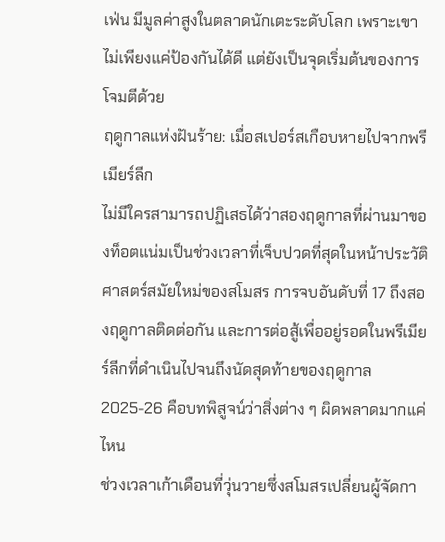เฟ่น มีมูลค่าสูงในตลาดนักเตะระดับโลก เพราะเขาไม่เพียงแค่ป้องกันได้ดี แต่ยังเป็นจุดเริ่มต้นของการโจมตีด้วย
ฤดูกาลแห่งฝันร้าย: เมื่อสเปอร์สเกือบหายไปจากพรีเมียร์ลีก
ไม่มีใครสามารถปฏิเสธได้ว่าสองฤดูกาลที่ผ่านมาของท็อตแน่มเป็นช่วงเวลาที่เจ็บปวดที่สุดในหน้าประวัติศาสตร์สมัยใหม่ของสโมสร การจบอันดับที่ 17 ถึงสองฤดูกาลติดต่อกัน และการต่อสู้เพื่ออยู่รอดในพรีเมียร์ลีกที่ดำเนินไปจนถึงนัดสุดท้ายของฤดูกาล 2025-26 คือบทพิสูจน์ว่าสิ่งต่าง ๆ ผิดพลาดมากแค่ไหน
ช่วงเวลาเก้าเดือนที่วุ่นวายซึ่งสโมสรเปลี่ยนผู้จัดกา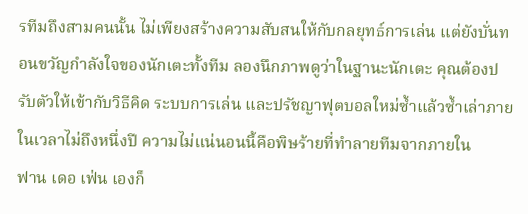รทีมถึงสามคนนั้น ไม่เพียงสร้างความสับสนให้กับกลยุทธ์การเล่น แต่ยังบั่นทอนขวัญกำลังใจของนักเตะทั้งทีม ลองนึกภาพดูว่าในฐานะนักเตะ คุณต้องปรับตัวให้เข้ากับวิธีคิด ระบบการเล่น และปรัชญาฟุตบอลใหม่ซ้ำแล้วซ้ำเล่าภายในเวลาไม่ถึงหนึ่งปี ความไม่แน่นอนนี้คือพิษร้ายที่ทำลายทีมจากภายใน
ฟาน เดอ เฟ่น เองก็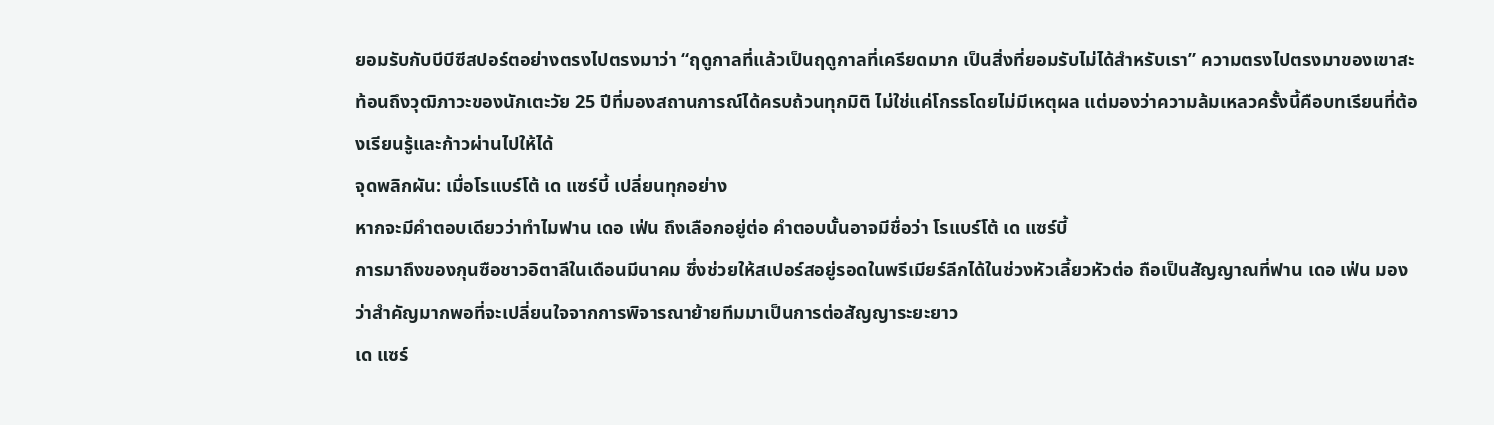ยอมรับกับบีบีซีสปอร์ตอย่างตรงไปตรงมาว่า “ฤดูกาลที่แล้วเป็นฤดูกาลที่เครียดมาก เป็นสิ่งที่ยอมรับไม่ได้สำหรับเรา” ความตรงไปตรงมาของเขาสะท้อนถึงวุฒิภาวะของนักเตะวัย 25 ปีที่มองสถานการณ์ได้ครบถ้วนทุกมิติ ไม่ใช่แค่โกรธโดยไม่มีเหตุผล แต่มองว่าความล้มเหลวครั้งนี้คือบทเรียนที่ต้องเรียนรู้และก้าวผ่านไปให้ได้
จุดพลิกผัน: เมื่อโรแบร์โต้ เด แซร์บี้ เปลี่ยนทุกอย่าง
หากจะมีคำตอบเดียวว่าทำไมฟาน เดอ เฟ่น ถึงเลือกอยู่ต่อ คำตอบนั้นอาจมีชื่อว่า โรแบร์โต้ เด แซร์บี้
การมาถึงของกุนซือชาวอิตาลีในเดือนมีนาคม ซึ่งช่วยให้สเปอร์สอยู่รอดในพรีเมียร์ลีกได้ในช่วงหัวเลี้ยวหัวต่อ ถือเป็นสัญญาณที่ฟาน เดอ เฟ่น มองว่าสำคัญมากพอที่จะเปลี่ยนใจจากการพิจารณาย้ายทีมมาเป็นการต่อสัญญาระยะยาว
เด แซร์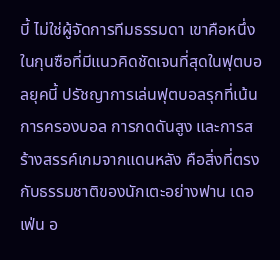บี้ ไม่ใช่ผู้จัดการทีมธรรมดา เขาคือหนึ่งในกุนซือที่มีแนวคิดชัดเจนที่สุดในฟุตบอลยุคนี้ ปรัชญาการเล่นฟุตบอลรุกที่เน้นการครองบอล การกดดันสูง และการสร้างสรรค์เกมจากแดนหลัง คือสิ่งที่ตรงกับธรรมชาติของนักเตะอย่างฟาน เดอ เฟ่น อ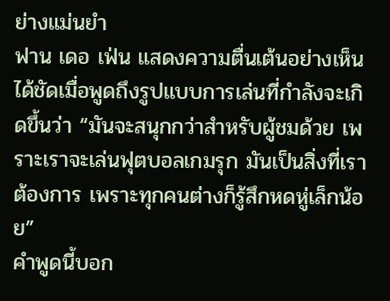ย่างแม่นยำ
ฟาน เดอ เฟ่น แสดงความตื่นเต้นอย่างเห็นได้ชัดเมื่อพูดถึงรูปแบบการเล่นที่กำลังจะเกิดขึ้นว่า “มันจะสนุกกว่าสำหรับผู้ชมด้วย เพราะเราจะเล่นฟุตบอลเกมรุก มันเป็นสิ่งที่เราต้องการ เพราะทุกคนต่างก็รู้สึกหดหู่เล็กน้อย”
คำพูดนี้บอก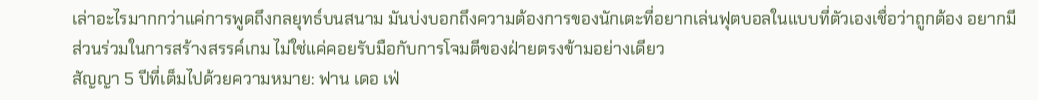เล่าอะไรมากกว่าแค่การพูดถึงกลยุทธ์บนสนาม มันบ่งบอกถึงความต้องการของนักเตะที่อยากเล่นฟุตบอลในแบบที่ตัวเองเชื่อว่าถูกต้อง อยากมีส่วนร่วมในการสร้างสรรค์เกม ไม่ใช่แค่คอยรับมือกับการโจมตีของฝ่ายตรงข้ามอย่างเดียว
สัญญา 5 ปีที่เต็มไปด้วยความหมาย: ฟาน เดอ เฟ่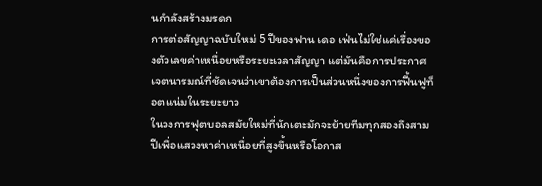นกำลังสร้างมรดก
การต่อสัญญาฉบับใหม่ 5 ปีของฟาน เดอ เฟ่นไม่ใช่แค่เรื่องของตัวเลขค่าเหนื่อยหรือระยะเวลาสัญญา แต่มันคือการประกาศเจตนารมณ์ที่ชัดเจนว่าเขาต้องการเป็นส่วนหนึ่งของการฟื้นฟูท็อตแน่มในระยะยาว
ในวงการฟุตบอลสมัยใหม่ที่นักเตะมักจะย้ายทีมทุกสองถึงสามปีเพื่อแสวงหาค่าเหนื่อยที่สูงขึ้นหรือโอกาส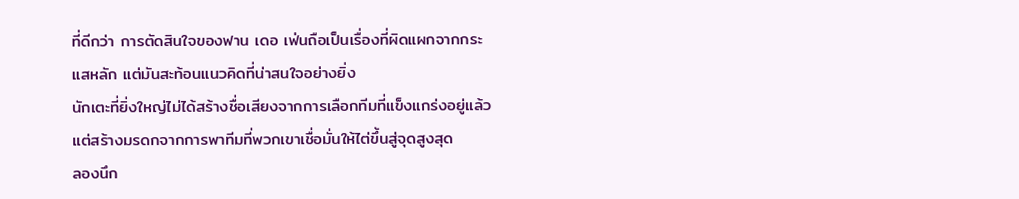ที่ดีกว่า การตัดสินใจของฟาน เดอ เฟ่นถือเป็นเรื่องที่ผิดแผกจากกระแสหลัก แต่มันสะท้อนแนวคิดที่น่าสนใจอย่างยิ่ง
นักเตะที่ยิ่งใหญ่ไม่ได้สร้างชื่อเสียงจากการเลือกทีมที่แข็งแกร่งอยู่แล้ว แต่สร้างมรดกจากการพาทีมที่พวกเขาเชื่อมั่นให้ไต่ขึ้นสู่จุดสูงสุด
ลองนึก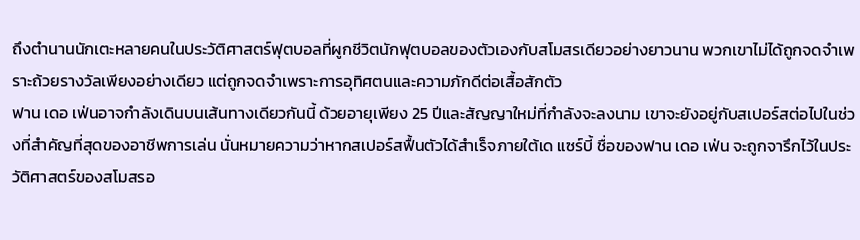ถึงตำนานนักเตะหลายคนในประวัติศาสตร์ฟุตบอลที่ผูกชีวิตนักฟุตบอลของตัวเองกับสโมสรเดียวอย่างยาวนาน พวกเขาไม่ได้ถูกจดจำเพราะถ้วยรางวัลเพียงอย่างเดียว แต่ถูกจดจำเพราะการอุทิศตนและความภักดีต่อเสื้อสักตัว
ฟาน เดอ เฟ่นอาจกำลังเดินบนเส้นทางเดียวกันนี้ ด้วยอายุเพียง 25 ปีและสัญญาใหม่ที่กำลังจะลงนาม เขาจะยังอยู่กับสเปอร์สต่อไปในช่วงที่สำคัญที่สุดของอาชีพการเล่น นั่นหมายความว่าหากสเปอร์สฟื้นตัวได้สำเร็จภายใต้เด แซร์บี้ ชื่อของฟาน เดอ เฟ่น จะถูกจารึกไว้ในประวัติศาสตร์ของสโมสรอ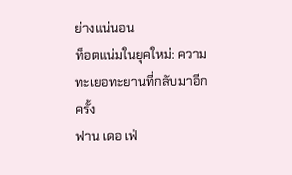ย่างแน่นอน
ท็อตแน่มในยุคใหม่: ความทะเยอทะยานที่กลับมาอีกครั้ง
ฟาน เดอ เฟ่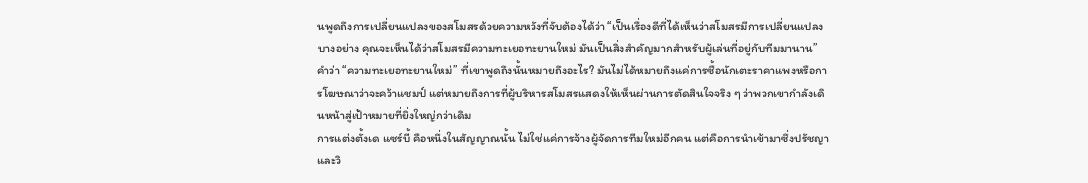นพูดถึงการเปลี่ยนแปลงของสโมสรด้วยความหวังที่จับต้องได้ว่า “เป็นเรื่องดีที่ได้เห็นว่าสโมสรมีการเปลี่ยนแปลงบางอย่าง คุณจะเห็นได้ว่าสโมสรมีความทะเยอทะยานใหม่ มันเป็นสิ่งสำคัญมากสำหรับผู้เล่นที่อยู่กับทีมมานาน”
คำว่า “ความทะเยอทะยานใหม่” ที่เขาพูดถึงนั้นหมายถึงอะไร? มันไม่ได้หมายถึงแค่การซื้อนักเตะราคาแพงหรือการโฆษณาว่าจะคว้าแชมป์ แต่หมายถึงการที่ผู้บริหารสโมสรแสดงให้เห็นผ่านการตัดสินใจจริง ๆ ว่าพวกเขากำลังเดินหน้าสู่เป้าหมายที่ยิ่งใหญ่กว่าเดิม
การแต่งตั้งเด แซร์บี้ คือหนึ่งในสัญญาณนั้น ไม่ใช่แค่การจ้างผู้จัดการทีมใหม่อีกคน แต่คือการนำเข้ามาซึ่งปรัชญาและวิ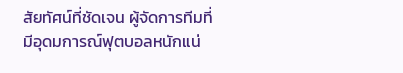สัยทัศน์ที่ชัดเจน ผู้จัดการทีมที่มีอุดมการณ์ฟุตบอลหนักแน่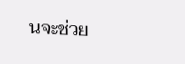นจะช่วย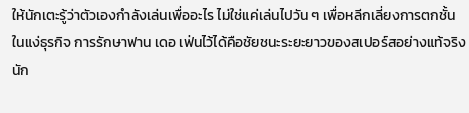ให้นักเตะรู้ว่าตัวเองกำลังเล่นเพื่ออะไร ไม่ใช่แค่เล่นไปวัน ๆ เพื่อหลีกเลี่ยงการตกชั้น
ในแง่ธุรกิจ การรักษาฟาน เดอ เฟ่นไว้ได้คือชัยชนะระยะยาวของสเปอร์สอย่างแท้จริง นัก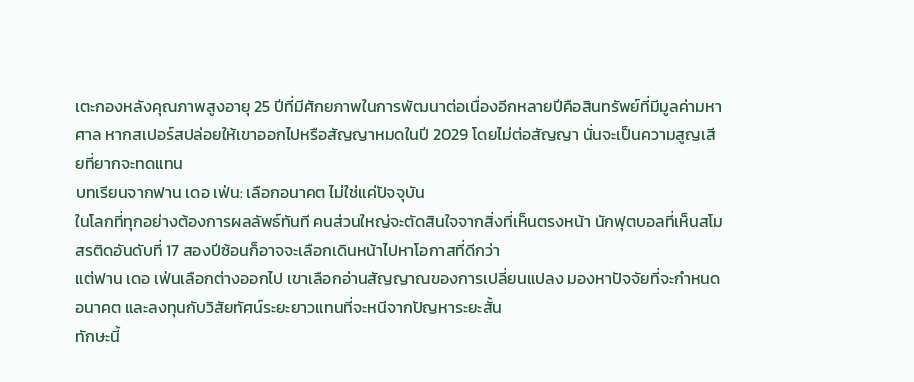เตะกองหลังคุณภาพสูงอายุ 25 ปีที่มีศักยภาพในการพัฒนาต่อเนื่องอีกหลายปีคือสินทรัพย์ที่มีมูลค่ามหาศาล หากสเปอร์สปล่อยให้เขาออกไปหรือสัญญาหมดในปี 2029 โดยไม่ต่อสัญญา นั่นจะเป็นความสูญเสียที่ยากจะทดแทน
บทเรียนจากฟาน เดอ เฟ่น: เลือกอนาคต ไม่ใช่แค่ปัจจุบัน
ในโลกที่ทุกอย่างต้องการผลลัพธ์ทันที คนส่วนใหญ่จะตัดสินใจจากสิ่งที่เห็นตรงหน้า นักฟุตบอลที่เห็นสโมสรติดอันดับที่ 17 สองปีซ้อนก็อาจจะเลือกเดินหน้าไปหาโอกาสที่ดีกว่า
แต่ฟาน เดอ เฟ่นเลือกต่างออกไป เขาเลือกอ่านสัญญาณของการเปลี่ยนแปลง มองหาปัจจัยที่จะกำหนดอนาคต และลงทุนกับวิสัยทัศน์ระยะยาวแทนที่จะหนีจากปัญหาระยะสั้น
ทักษะนี้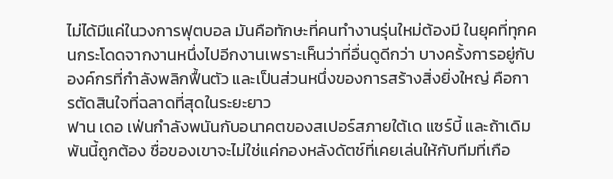ไม่ได้มีแค่ในวงการฟุตบอล มันคือทักษะที่คนทำงานรุ่นใหม่ต้องมี ในยุคที่ทุกคนกระโดดจากงานหนึ่งไปอีกงานเพราะเห็นว่าที่อื่นดูดีกว่า บางครั้งการอยู่กับองค์กรที่กำลังพลิกฟื้นตัว และเป็นส่วนหนึ่งของการสร้างสิ่งยิ่งใหญ่ คือการตัดสินใจที่ฉลาดที่สุดในระยะยาว
ฟาน เดอ เฟ่นกำลังพนันกับอนาคตของสเปอร์สภายใต้เด แซร์บี้ และถ้าเดิมพันนี้ถูกต้อง ชื่อของเขาจะไม่ใช่แค่กองหลังดัตช์ที่เคยเล่นให้กับทีมที่เกือ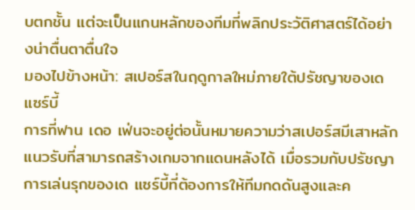บตกชั้น แต่จะเป็นแกนหลักของทีมที่พลิกประวัติศาสตร์ได้อย่างน่าตื่นตาตื่นใจ
มองไปข้างหน้า: สเปอร์สในฤดูกาลใหม่ภายใต้ปรัชญาของเด แซร์บี้
การที่ฟาน เดอ เฟ่นจะอยู่ต่อนั้นหมายความว่าสเปอร์สมีเสาหลักแนวรับที่สามารถสร้างเกมจากแดนหลังได้ เมื่อรวมกับปรัชญาการเล่นรุกของเด แซร์บี้ที่ต้องการให้ทีมกดดันสูงและค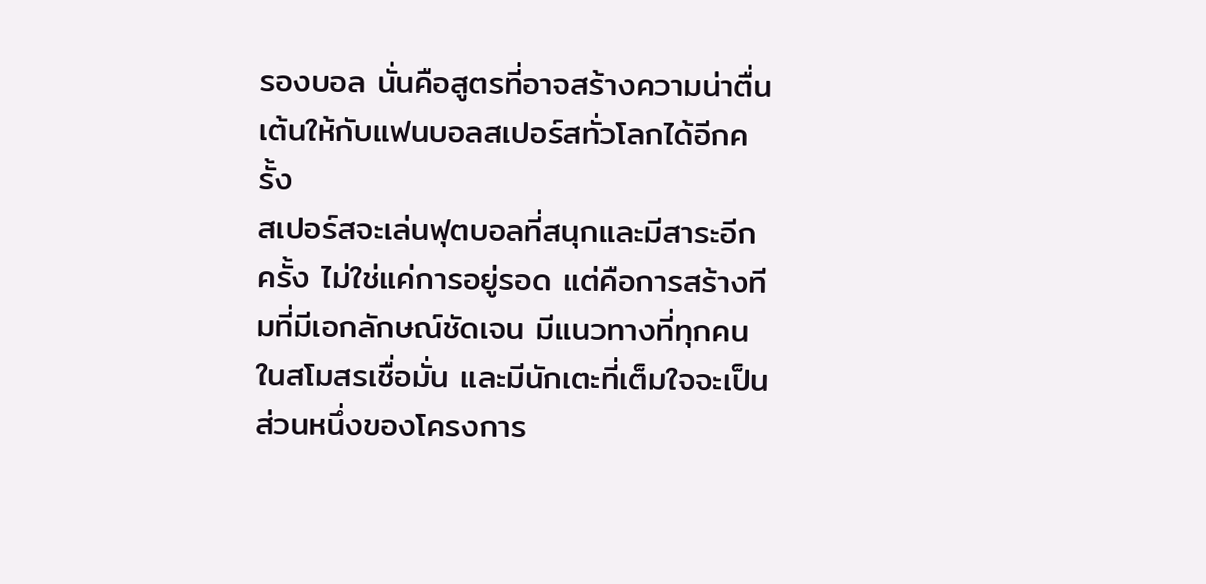รองบอล นั่นคือสูตรที่อาจสร้างความน่าตื่นเต้นให้กับแฟนบอลสเปอร์สทั่วโลกได้อีกครั้ง
สเปอร์สจะเล่นฟุตบอลที่สนุกและมีสาระอีกครั้ง ไม่ใช่แค่การอยู่รอด แต่คือการสร้างทีมที่มีเอกลักษณ์ชัดเจน มีแนวทางที่ทุกคนในสโมสรเชื่อมั่น และมีนักเตะที่เต็มใจจะเป็นส่วนหนึ่งของโครงการ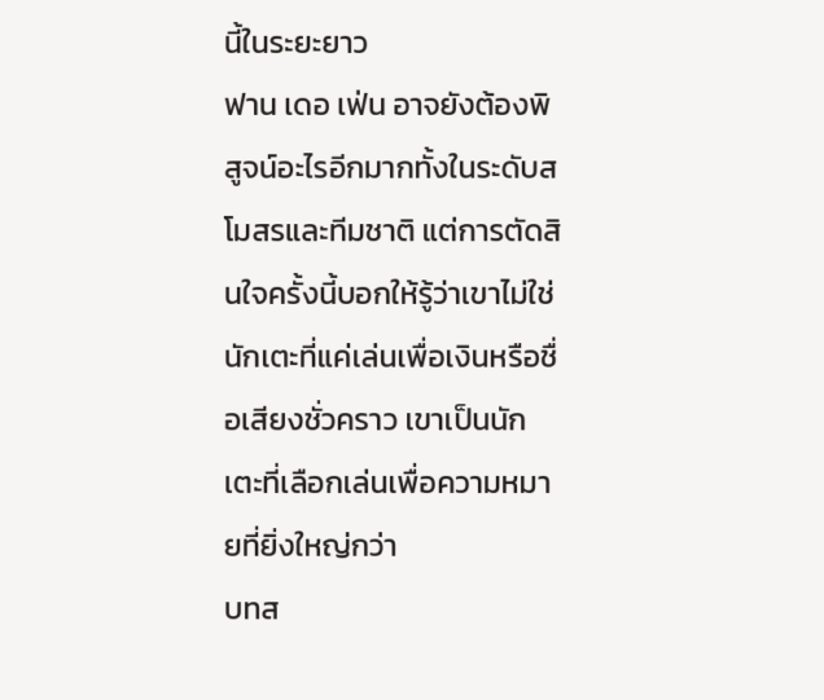นี้ในระยะยาว
ฟาน เดอ เฟ่น อาจยังต้องพิสูจน์อะไรอีกมากทั้งในระดับสโมสรและทีมชาติ แต่การตัดสินใจครั้งนี้บอกให้รู้ว่าเขาไม่ใช่นักเตะที่แค่เล่นเพื่อเงินหรือชื่อเสียงชั่วคราว เขาเป็นนักเตะที่เลือกเล่นเพื่อความหมายที่ยิ่งใหญ่กว่า
บทส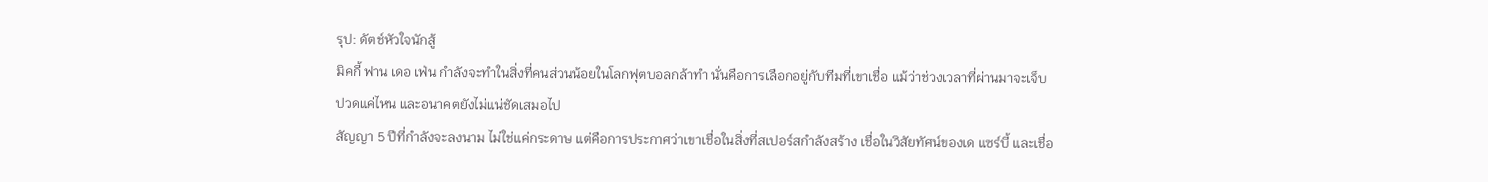รุป: ดัตช์หัวใจนักสู้
มิคกี้ ฟาน เดอ เฟ่น กำลังจะทำในสิ่งที่คนส่วนน้อยในโลกฟุตบอลกล้าทำ นั่นคือการเลือกอยู่กับทีมที่เขาเชื่อ แม้ว่าช่วงเวลาที่ผ่านมาจะเจ็บปวดแค่ไหน และอนาคตยังไม่แน่ชัดเสมอไป
สัญญา 5 ปีที่กำลังจะลงนาม ไม่ใช่แค่กระดาษ แต่คือการประกาศว่าเขาเชื่อในสิ่งที่สเปอร์สกำลังสร้าง เชื่อในวิสัยทัศน์ของเด แซร์บี้ และเชื่อ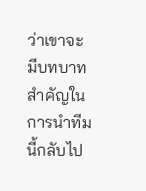ว่าเขาจะมีบทบาทสำคัญในการนำทีมนี้กลับไป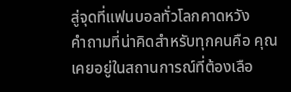สู่จุดที่แฟนบอลทั่วโลกคาดหวัง
คำถามที่น่าคิดสำหรับทุกคนคือ คุณเคยอยู่ในสถานการณ์ที่ต้องเลือ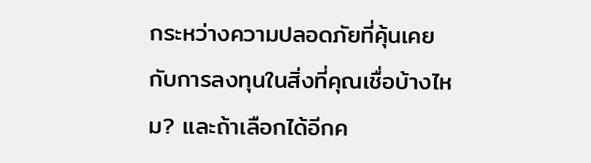กระหว่างความปลอดภัยที่คุ้นเคยกับการลงทุนในสิ่งที่คุณเชื่อบ้างไหม? และถ้าเลือกได้อีกค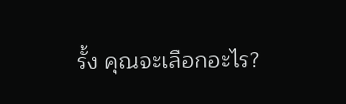รั้ง คุณจะเลือกอะไร?